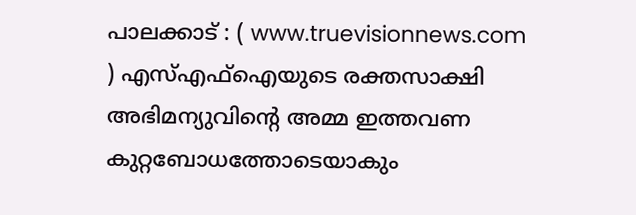പാലക്കാട് : ( www.truevisionnews.com ) എസ്എഫ്ഐയുടെ രക്തസാക്ഷി അഭിമന്യുവിന്റെ അമ്മ ഇത്തവണ കുറ്റബോധത്തോടെയാകും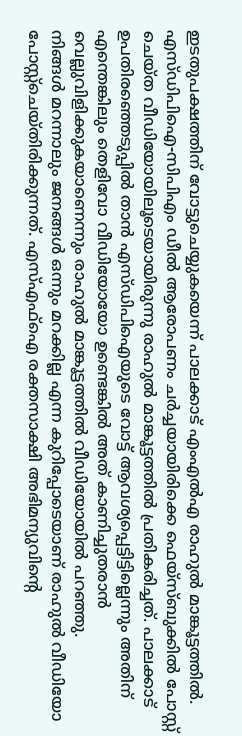ഇടതുപക്ഷത്തിന് വോട്ടുചെയ്യുകയെന്ന് പാലക്കാട് എംഎൽഎ രാഹുൽ മാങ്കൂട്ടത്തിൽ. എസ്ഡിപിഐ-സിപിഎം ഡീൽ ആരോപണം ചർച്ചയായിരിക്കെ ഫെയ്സ്ബുക്കിൽ പോസ്റ്റ് ചെയ്ത വീഡിയോയിലൂടെയായിരുന്നു രാഹുൽ മാങ്കൂട്ടത്തിൽ പ്രതികരിച്ചത്. പാലക്കാട് ഉപതിരഞ്ഞെടുപ്പിൽ താൻ എസ്ഡിപിഐയുടെ വോട്ട് ആവശ്യപ്പെട്ടിട്ടില്ലെന്നും അതിന് എന്തെങ്കിലും തെളിവോ വീഡിയോയോ ഉണ്ടെങ്കിൽ അത് കാണിച്ചുതരാൻ വെല്ലുവിളിക്കുകയാണെന്നും രാഹുൽ മാങ്കൂട്ടത്തിൽ വീഡിയോയിൽ പറഞ്ഞു.
നിങ്ങൾ മറന്നാലും ജനങ്ങൾ ഒന്നും മറക്കില്ല എന്ന കുറിപ്പോടെയാണ് രാഹുൽ വീഡിയോ പോസ്റ്റ്ചെയ്തിരിക്കുന്നത്. എസ്എഫ്ഐ രക്തസാക്ഷി അഭിമന്യുവിന്റെ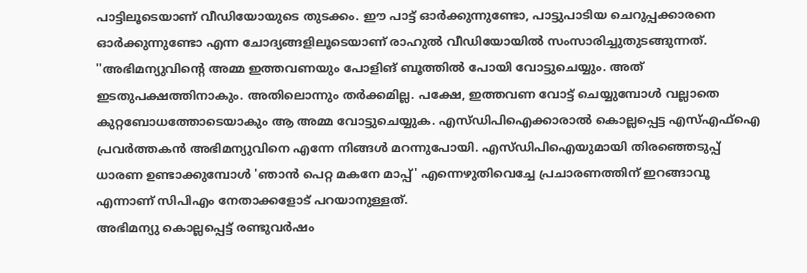പാട്ടിലൂടെയാണ് വീഡിയോയുടെ തുടക്കം. ഈ പാട്ട് ഓർക്കുന്നുണ്ടോ, പാട്ടുപാടിയ ചെറുപ്പക്കാരനെ ഓർക്കുന്നുണ്ടോ എന്ന ചോദ്യങ്ങളിലൂടെയാണ് രാഹുൽ വീഡിയോയിൽ സംസാരിച്ചുതുടങ്ങുന്നത്.
''അഭിമന്യുവിന്റെ അമ്മ ഇത്തവണയും പോളിങ് ബൂത്തിൽ പോയി വോട്ടുചെയ്യും. അത് ഇടതുപക്ഷത്തിനാകും. അതിലൊന്നും തർക്കമില്ല. പക്ഷേ, ഇത്തവണ വോട്ട് ചെയ്യുമ്പോൾ വല്ലാതെ കുറ്റബോധത്തോടെയാകും ആ അമ്മ വോട്ടുചെയ്യുക. എസ്ഡിപിഐക്കാരാൽ കൊല്ലപ്പെട്ട എസ്എഫ്ഐ പ്രവർത്തകൻ അഭിമന്യുവിനെ എന്നേ നിങ്ങൾ മറന്നുപോയി. എസ്ഡിപിഐയുമായി തിരഞ്ഞെടുപ്പ് ധാരണ ഉണ്ടാക്കുമ്പോൾ 'ഞാൻ പെറ്റ മകനേ മാപ്പ്' എന്നെഴുതിവെച്ചേ പ്രചാരണത്തിന് ഇറങ്ങാവൂ എന്നാണ് സിപിഎം നേതാക്കളോട് പറയാനുള്ളത്.
അഭിമന്യു കൊല്ലപ്പെട്ട് രണ്ടുവർഷം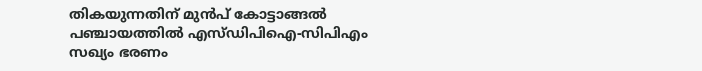തികയുന്നതിന് മുൻപ് കോട്ടാങ്ങൽ പഞ്ചായത്തിൽ എസ്ഡിപിഐ-സിപിഎം സഖ്യം ഭരണം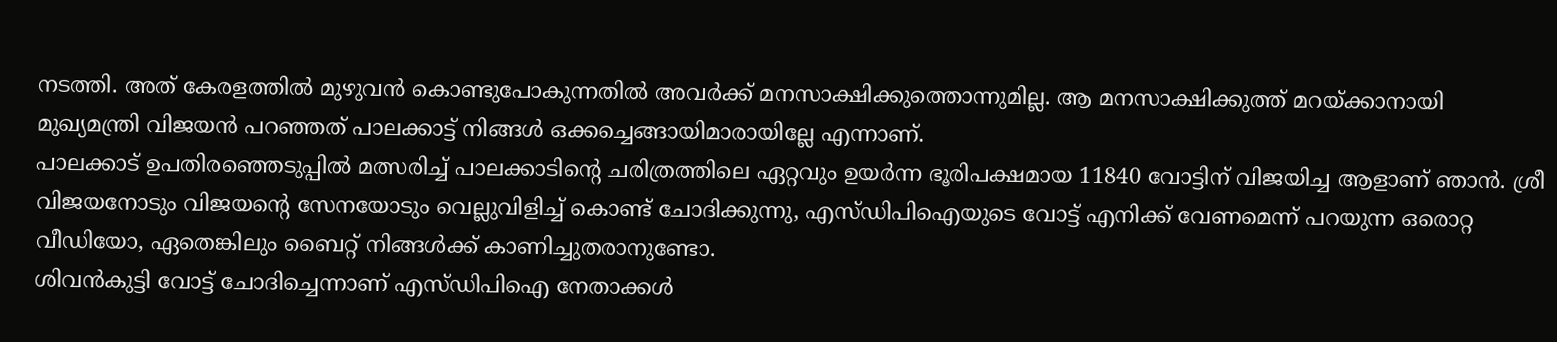നടത്തി. അത് കേരളത്തിൽ മുഴുവൻ കൊണ്ടുപോകുന്നതിൽ അവർക്ക് മനസാക്ഷിക്കുത്തൊന്നുമില്ല. ആ മനസാക്ഷിക്കുത്ത് മറയ്ക്കാനായി മുഖ്യമന്ത്രി വിജയൻ പറഞ്ഞത് പാലക്കാട്ട് നിങ്ങൾ ഒക്കച്ചെങ്ങായിമാരായില്ലേ എന്നാണ്.
പാലക്കാട് ഉപതിരഞ്ഞെടുപ്പിൽ മത്സരിച്ച് പാലക്കാടിന്റെ ചരിത്രത്തിലെ ഏറ്റവും ഉയർന്ന ഭൂരിപക്ഷമായ 11840 വോട്ടിന് വിജയിച്ച ആളാണ് ഞാൻ. ശ്രീ വിജയനോടും വിജയന്റെ സേനയോടും വെല്ലുവിളിച്ച് കൊണ്ട് ചോദിക്കുന്നു, എസ്ഡിപിഐയുടെ വോട്ട് എനിക്ക് വേണമെന്ന് പറയുന്ന ഒരൊറ്റ വീഡിയോ, ഏതെങ്കിലും ബൈറ്റ് നിങ്ങൾക്ക് കാണിച്ചുതരാനുണ്ടോ.
ശിവൻകുട്ടി വോട്ട് ചോദിച്ചെന്നാണ് എസ്ഡിപിഐ നേതാക്കൾ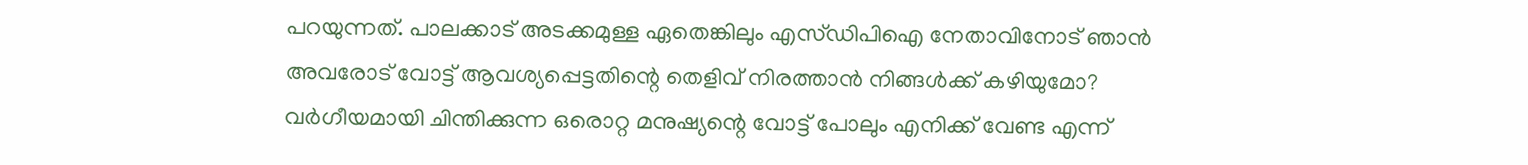പറയുന്നത്. പാലക്കാട് അടക്കമുള്ള ഏതെങ്കിലും എസ്ഡിപിഐ നേതാവിനോട് ഞാൻ അവരോട് വോട്ട് ആവശ്യപ്പെട്ടതിന്റെ തെളിവ് നിരത്താൻ നിങ്ങൾക്ക് കഴിയുമോ? വർഗീയമായി ചിന്തിക്കുന്ന ഒരൊറ്റ മനുഷ്യന്റെ വോട്ട് പോലും എനിക്ക് വേണ്ട എന്ന്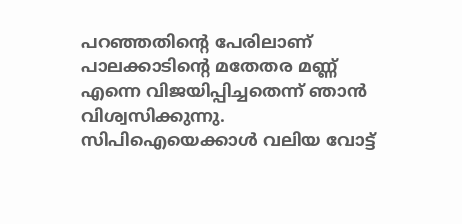പറഞ്ഞതിന്റെ പേരിലാണ് പാലക്കാടിന്റെ മതേതര മണ്ണ് എന്നെ വിജയിപ്പിച്ചതെന്ന് ഞാൻ വിശ്വസിക്കുന്നു. സിപിഐയെക്കാൾ വലിയ വോട്ട്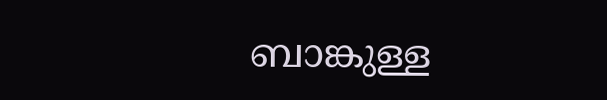ബാങ്കുള്ള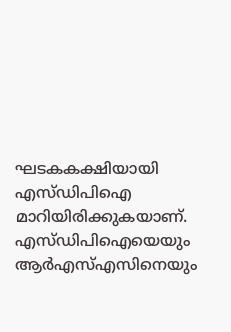ഘടകകക്ഷിയായി എസ്ഡിപിഐ മാറിയിരിക്കുകയാണ്. എസ്ഡിപിഐയെയും ആർഎസ്എസിനെയും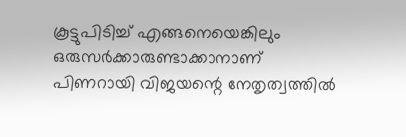കൂട്ടുപിടിച്ച് എങ്ങനെയെങ്കിലും ഒരുസർക്കാരുണ്ടാക്കാനാണ് പിണറായി വിജയന്റെ നേതൃത്വത്തിൽ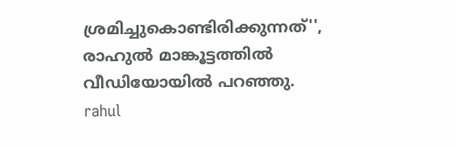ശ്രമിച്ചുകൊണ്ടിരിക്കുന്നത്'', രാഹുൽ മാങ്കൂട്ടത്തിൽ വീഡിയോയിൽ പറഞ്ഞു.
rahul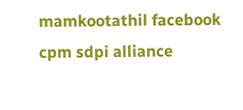mamkootathil facebook cpm sdpi alliance